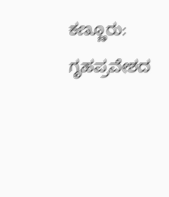ಕಣ್ಣೂರು: ಗೃಹಪ್ರವೇಶದ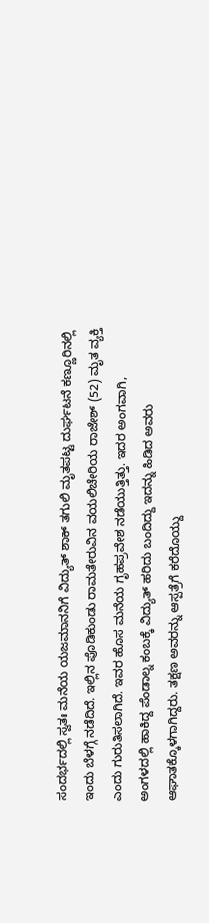ಸಂದರ್ಭದಲ್ಲಿ ಸ್ವತಃ ಮನೆಯ ಯಜಮಾನನಿಗೆ ವಿದ್ಯುತ್ ಶಾಕ್ ತಗುಲಿ ಮೃತಪಟ್ಟ ದುರ್ಘಟನೆ ಕಣ್ಣೂರಿನಲ್ಲಿ ಇಂದು ಬೆಳಗ್ಗೆ ನಡೆದಿದೆ. ಇಲ್ಲಿನ ಪೊಡಿಕುಂಡು ರಾಮತೇರುವಿನ ವಯಲಿಚೇರಿಯ ರಾಜೇಶ್ (52) ಮೃತ ವ್ಯಕ್ತಿ ಎಂದು ಗುರುತಿಸಲಾಗಿದೆ. ಇವರ ಹೊಸ ಮನೆಯ ಗೃಹಪ್ರವೇಶ ನಡೆಯುತ್ತಿತ್ತು. ಇದರ ಅಂಗವಾಗಿ, ಅಂಗಳದಲ್ಲಿ ಹಾಕಿದ್ದ ಪೆಂಡಾಲ್ನ ಕಂಬಕ್ಕೆ ವಿದ್ಯುತ್ ಹರಿದು ಬಂದಿದ್ದು ಇದನ್ನು ಹಿಡಿದ ಅವರು ಆಘಾತಕ್ಕೊಳಗಾಗಿದ್ದರು. ತಕ್ಷಣ ಅವರನ್ನು ಆಸ್ಪತ್ರೆಗೆ ಕರೆದೊಯ್ದು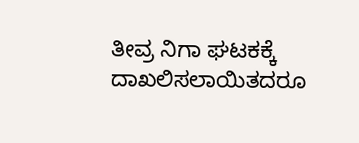ತೀವ್ರ ನಿಗಾ ಘಟಕಕ್ಕೆ ದಾಖಲಿಸಲಾಯಿತದರೂ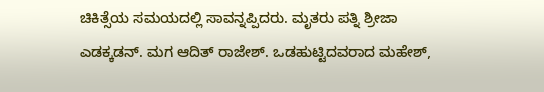ಚಿಕಿತ್ಸೆಯ ಸಮಯದಲ್ಲಿ ಸಾವನ್ನಪ್ಪಿದರು. ಮೃತರು ಪತ್ನಿ ಶ್ರೀಜಾ ಎಡಕ್ಕಡನ್. ಮಗ ಆದಿತ್ ರಾಜೇಶ್. ಒಡಹುಟ್ಟಿದವರಾದ ಮಹೇಶ್,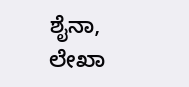ಶೈನಾ, ಲೇಖಾ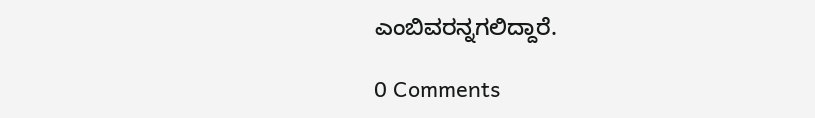ಎಂಬಿವರನ್ನಗಲಿದ್ದಾರೆ.

0 Comments